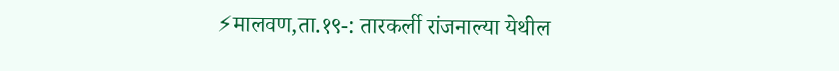⚡मालवण,ता.१९-: तारकर्ली रांजनाल्या येथील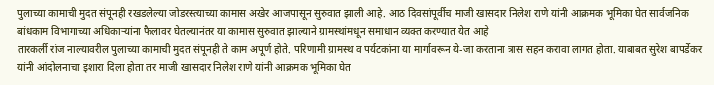पुलाच्या कामाची मुदत संपूनही रखडलेल्या जोडरस्त्याच्या कामास अखेर आजपासून सुरुवात झाली आहे. आठ दिवसांपूर्वीच माजी खासदार निलेश राणे यांनी आक्रमक भूमिका घेत सार्वजनिक बांधकाम विभागाच्या अधिकाऱ्यांना फैलावर घेतल्यानंतर या कामास सुरुवात झाल्याने ग्रामस्थांमधून समाधान व्यक्त करण्यात येत आहे
तारकर्ली रांज नाल्यावरील पुलाच्या कामाची मुदत संपूनही ते काम अपूर्ण होते. परिणामी ग्रामस्थ व पर्यटकांना या मार्गावरून ये-जा करताना त्रास सहन करावा लागत होता. याबाबत सुरेश बापर्डेकर यांनी आंदोलनाचा इशारा दिला होता तर माजी खासदार निलेश राणे यांनी आक्रमक भूमिका घेत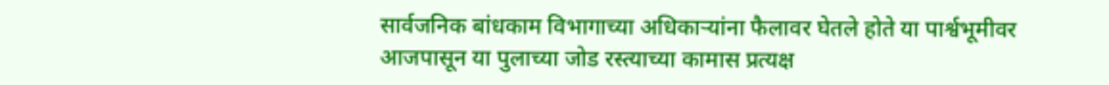सार्वजनिक बांधकाम विभागाच्या अधिकाऱ्यांना फैलावर घेतले होते या पार्श्वभूमीवर आजपासून या पुलाच्या जोड रस्त्याच्या कामास प्रत्यक्ष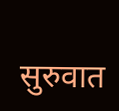सुरुवात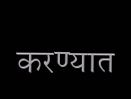करण्यात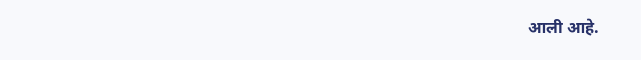आली आहे.